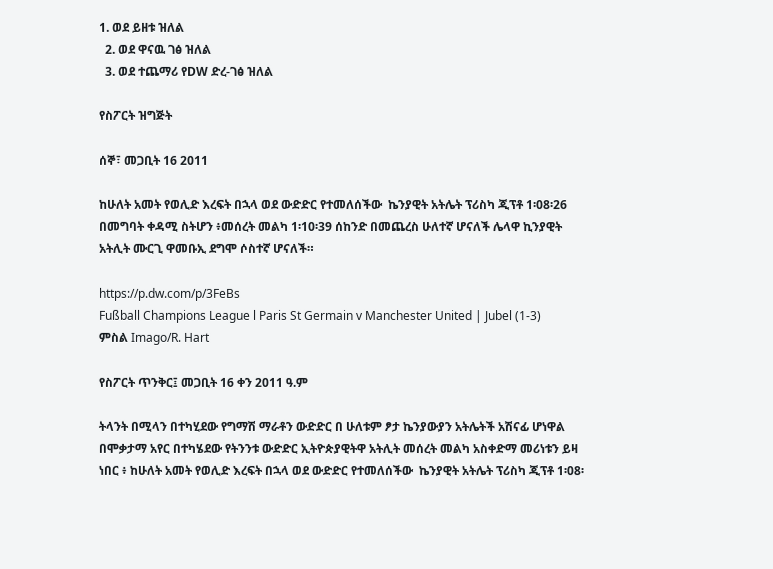1. ወደ ይዘቱ ዝለል
  2. ወደ ዋናዉ ገፅ ዝለል
  3. ወደ ተጨማሪ የDW ድረ-ገፅ ዝለል

የስፖርት ዝግጅት

ሰኞ፣ መጋቢት 16 2011

ከሁለት አመት የወሊድ እረፍት በኋላ ወደ ውድድር የተመለሰችው  ኬንያዊት አትሌት ፕሪስካ ጂፕቶ 1፡08፡26 በመግባት ቀዳሚ ስትሆን ፥መሰረት መልካ 1፡10፡39 ሰከንድ በመጨረስ ሁለተኛ ሆናለች ሌላዋ ኪንያዊት አትሊት ሙርጊ ዋመቡኢ ደግሞ ሶስተኛ ሆናለች።

https://p.dw.com/p/3FeBs
Fußball Champions League l Paris St Germain v Manchester United | Jubel (1-3)
ምስል Imago/R. Hart

የስፖርት ጥንቅር፤ መጋቢት 16 ቀን 2011 ዓ.ም

ትላንት በሚላን በተካሂደው የግማሽ ማራቶን ውድድር በ ሁለቱም ፆታ ኬንያውያን አትሌትች አሽናፊ ሆነዋል በሞቃታማ አየር በተካሄደው የትንንቱ ውድድር ኢትዮጵያዊትዋ አትሊት መሰረት መልካ አስቀድማ መሪነቱን ይዛ ነበር ፥ ከሁለት አመት የወሊድ እረፍት በኋላ ወደ ውድድር የተመለሰችው  ኬንያዊት አትሌት ፕሪስካ ጂፕቶ 1፡08፡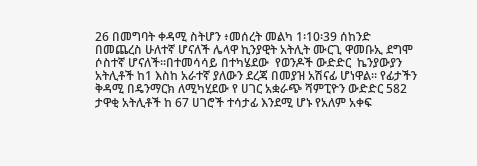26 በመግባት ቀዳሚ ስትሆን ፥መሰረት መልካ 1፡10፡39 ሰከንድ በመጨረስ ሁለተኛ ሆናለች ሌላዋ ኪንያዊት አትሊት ሙርጊ ዋመቡኢ ደግሞ ሶስተኛ ሆናለች።በተመሳሳይ በተካሄደው  የወንዶች ውድድር  ኬንያውያን አትሊቶች ከ1 እስከ አራተኛ ያለውን ደረጃ በመያዝ አሽናፊ ሆነዋል። የፊታችን ቅዳሚ በዴንማርክ ለሚካሂደው የ ሀገር አቋራጭ ሻምፒዮን ውድድር 582 ታዋቂ አትሊቶች ከ 67 ሀገሮች ተሳታፊ እንደሚ ሆኑ የአለም አቀፍ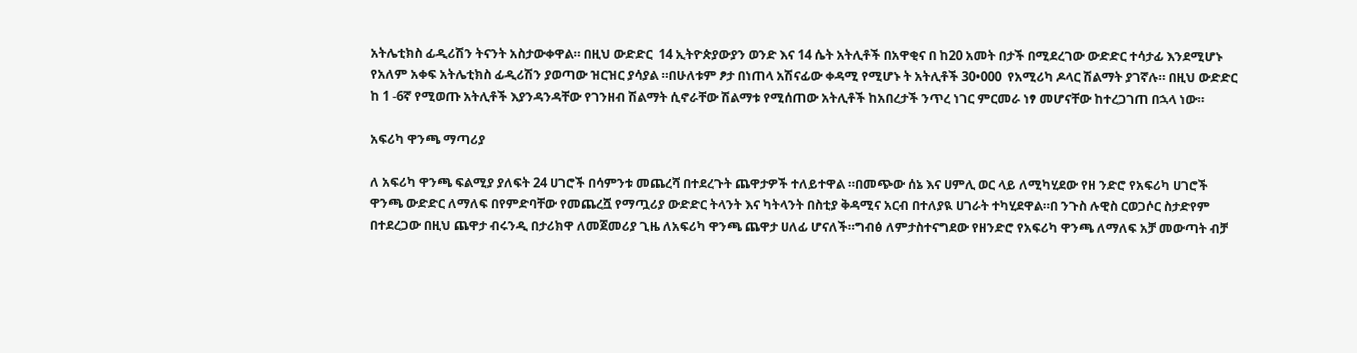አትሌቲክስ ፊዲሪሽን ትናንት አስታውቀዋል። በዚህ ውድድር  14 ኢትዮጵያውያን ወንድ እና 14 ሴት አትሊቶች በአዋቂና በ ከ20 አመት በታች በሚደረገው ውድድር ተሳታፊ እንደሚሆኑ የአለም አቀፍ አትሌቲክስ ፊዲሪሽን ያወጣው ዝርዝር ያሳያል ።በሁለቱም ፆታ በነጠላ አሽናፊው ቀዳሚ የሚሆኑ ት አትሊቶች 30•000  የአሚሪካ ዶላር ሽልማት ያገኛሉ። በዚህ ውድድር ከ 1 -6ኛ የሚወጡ አትሊቶች እያንዳንዳቸው የገንዘብ ሽልማት ሲኖራቸው ሽልማቱ የሚሰጠው አትሊቶች ከአበረታች ንጥረ ነገር ምርመራ ነፃ መሆናቸው ከተረጋገጠ በኋላ ነው።

አፍሪካ ዋንጫ ማጣሪያ

ለ አፍሪካ ዋንጫ ፍልሚያ ያለፍት 24 ሀገሮች በሳምንቱ መጨረሻ በተደረጉት ጨዋታዎች ተለይተዋል ።በመጭው ሰኔ እና ሀምሊ ወር ላይ ለሚካሂደው የዘ ንድሮ የአፍሪካ ሀገሮች  ዋንጫ ውድድር ለማለፍ በየምድባቸው የመጨረሿ የማጧሪያ ውድድር ትላንት እና ካትላንት በስቲያ ቅዳሚና አርብ በተለያዪ ሀገራት ተካሂደዋል።በ ንጉስ ሉዊስ ርወጋሶር ስታድየም በተደረጋው በዚህ ጨዋታ ብሩንዲ በታሪክዋ ለመጀመሪያ ጊዜ ለአፍሪካ ዋንጫ ጨዋታ ሀለፊ ሆናለች።ግብፅ ለምታስተናግደው የዘንድሮ የአፍሪካ ዋንጫ ለማለፍ አቻ መውጣት ብቻ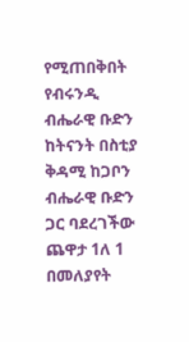የሚጠበቅበት የብሩንዲ ብሔራዊ ቡድን ከትናንት በስቲያ ቅዳሚ ከጋቦን ብሔራዊ ቡድን ጋር ባደረገችው ጨዋታ 1ለ 1 በመለያየት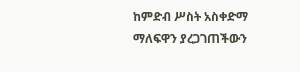ከምድብ ሥስት አስቀድማ ማለፍዋን ያረጋገጠችውን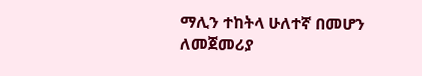ማሊን ተከትላ ሁለተኛ በመሆን ለመጀመሪያ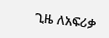ጊዜ ለአፍሪቃ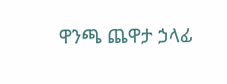ዋንጫ ጨዋታ ኃላፊ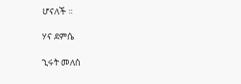ሆናለች ።

ሃና ደምሴ

ኂሩት መለሰ